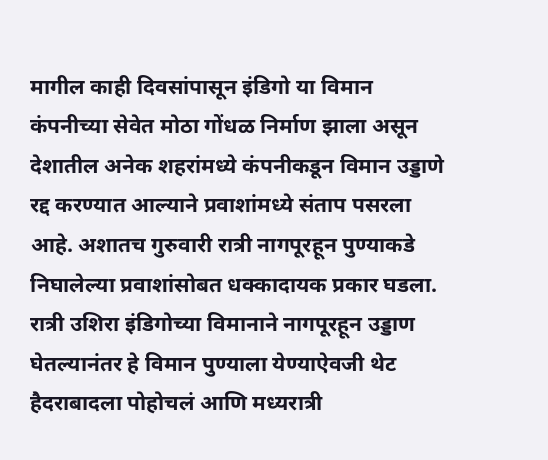मागील काही दिवसांपासून इंडिगो या विमान कंपनीच्या सेवेत मोठा गोंधळ निर्माण झाला असून देशातील अनेक शहरांमध्ये कंपनीकडून विमान उड्डाणे रद्द करण्यात आल्याने प्रवाशांमध्ये संताप पसरला आहे. अशातच गुरुवारी रात्री नागपूरहून पुण्याकडे निघालेल्या प्रवाशांसोबत धक्कादायक प्रकार घडला. रात्री उशिरा इंडिगोच्या विमानाने नागपूरहून उड्डाण घेतल्यानंतर हे विमान पुण्याला येण्याऐवजी थेट हैदराबादला पोहोचलं आणि मध्यरात्री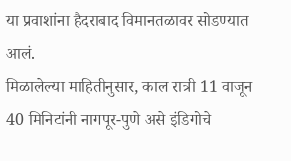या प्रवाशांना हैदराबाद विमानतळावर सोडण्यात आलं.
मिळालेल्या माहितीनुसार, काल रात्री 11 वाजून 40 मिनिटांनी नागपूर-पुणे असे इंडिगोचे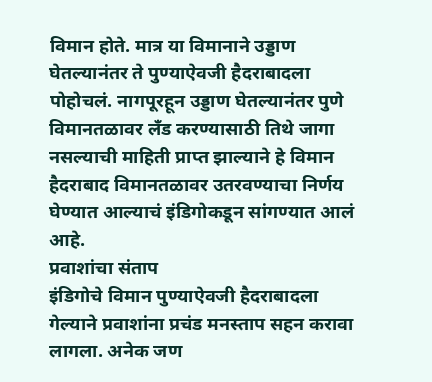विमान होते. मात्र या विमानाने उड्डाण घेतल्यानंतर ते पुण्याऐवजी हैदराबादला पोहोचलं. नागपूरहून उड्डाण घेतल्यानंतर पुणे विमानतळावर लँड करण्यासाठी तिथे जागा नसल्याची माहिती प्राप्त झाल्याने हे विमान हैदराबाद विमानतळावर उतरवण्याचा निर्णय घेण्यात आल्याचं इंडिगोकडून सांगण्यात आलं आहे.
प्रवाशांचा संताप
इंडिगोचे विमान पुण्याऐवजी हैदराबादला गेल्याने प्रवाशांना प्रचंड मनस्ताप सहन करावा लागला. अनेक जण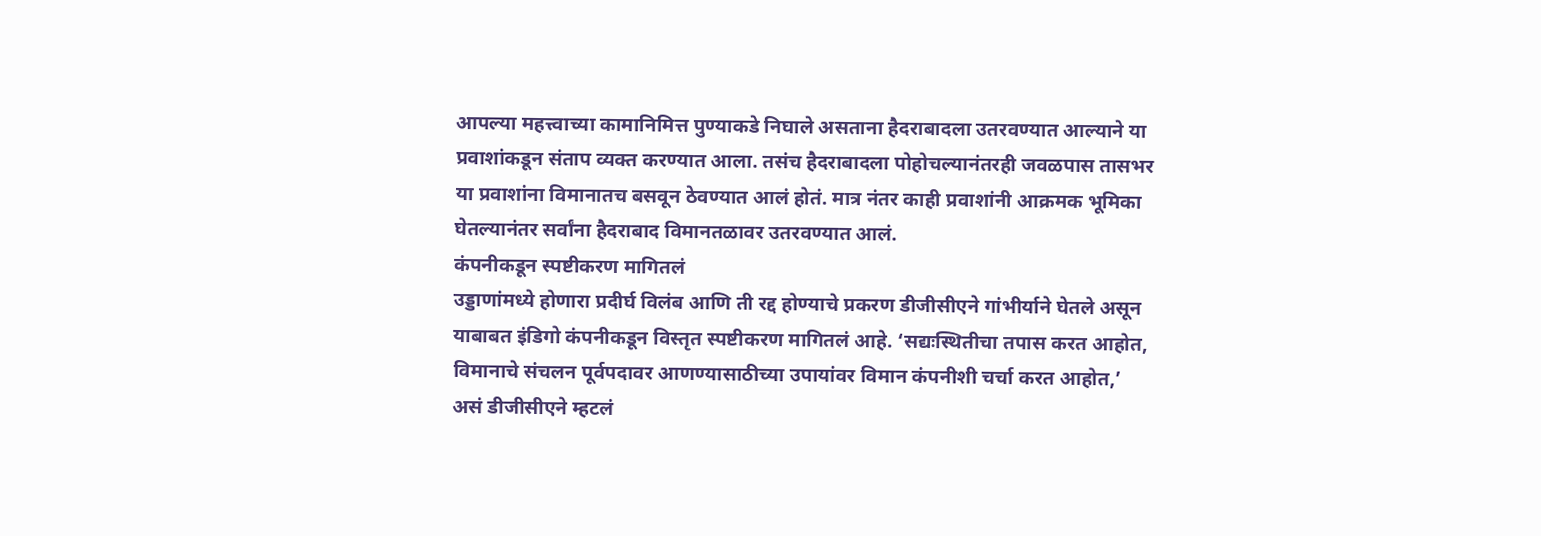आपल्या महत्त्वाच्या कामानिमित्त पुण्याकडे निघाले असताना हैदराबादला उतरवण्यात आल्याने या प्रवाशांकडून संताप व्यक्त करण्यात आला. तसंच हैदराबादला पोहोचल्यानंतरही जवळपास तासभर या प्रवाशांना विमानातच बसवून ठेवण्यात आलं होतं. मात्र नंतर काही प्रवाशांनी आक्रमक भूमिका घेतल्यानंतर सर्वांना हैदराबाद विमानतळावर उतरवण्यात आलं.
कंपनीकडून स्पष्टीकरण मागितलं
उड्डाणांमध्ये होणारा प्रदीर्घ विलंब आणि ती रद्द होण्याचे प्रकरण डीजीसीएने गांभीर्याने घेतले असून याबाबत इंडिगो कंपनीकडून विस्तृत स्पष्टीकरण मागितलं आहे. ‘सद्यःस्थितीचा तपास करत आहोत, विमानाचे संचलन पूर्वपदावर आणण्यासाठीच्या उपायांवर विमान कंपनीशी चर्चा करत आहोत,’ असं डीजीसीएने म्हटलं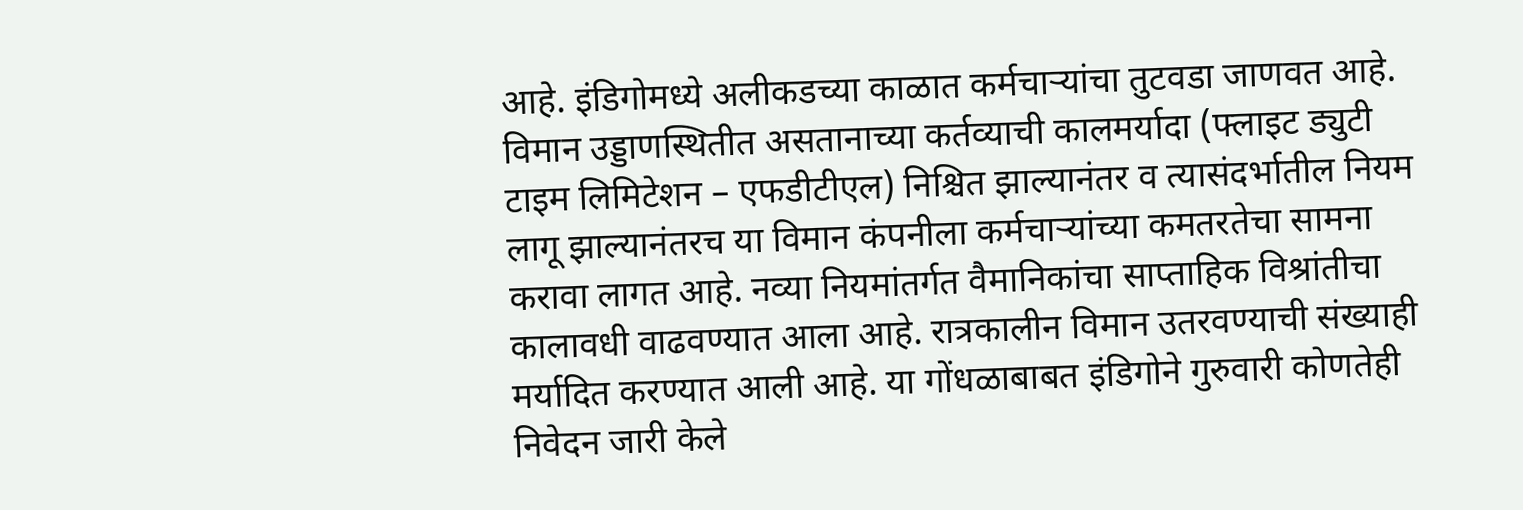आहे. इंडिगोमध्ये अलीकडच्या काळात कर्मचाऱ्यांचा तुटवडा जाणवत आहे. विमान उड्डाणस्थितीत असतानाच्या कर्तव्याची कालमर्यादा (फ्लाइट ड्युटी टाइम लिमिटेशन – एफडीटीएल) निश्चित झाल्यानंतर व त्यासंदर्भातील नियम लागू झाल्यानंतरच या विमान कंपनीला कर्मचाऱ्यांच्या कमतरतेचा सामना करावा लागत आहे. नव्या नियमांतर्गत वैमानिकांचा साप्ताहिक विश्रांतीचा कालावधी वाढवण्यात आला आहे. रात्रकालीन विमान उतरवण्याची संख्याही मर्यादित करण्यात आली आहे. या गोंधळाबाबत इंडिगोने गुरुवारी कोणतेही निवेदन जारी केले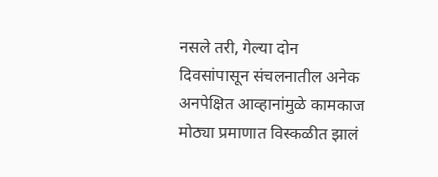नसले तरी, गेल्या दोन दिवसांपासून संचलनातील अनेक अनपेक्षित आव्हानांमुळे कामकाज मोठ्या प्रमाणात विस्कळीत झालं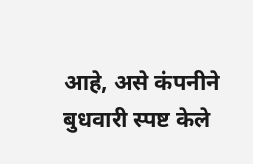आहे, असे कंपनीने बुधवारी स्पष्ट केले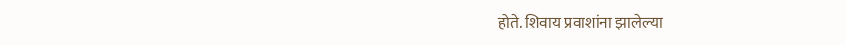होते. शिवाय प्रवाशांना झालेल्या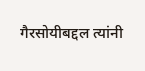गैरसोयीबद्दल त्यांनी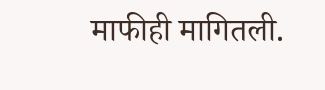माफीही मागितली.